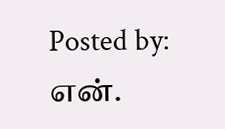Posted by: என்.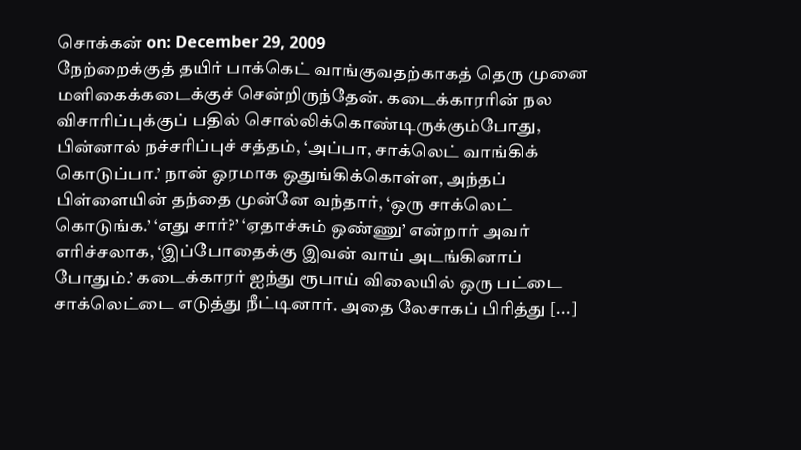சொக்கன் on: December 29, 2009
நேற்றைக்குத் தயிர் பாக்கெட் வாங்குவதற்காகத் தெரு முனை மளிகைக்கடைக்குச் சென்றிருந்தேன். கடைக்காரரின் நல விசாரிப்புக்குப் பதில் சொல்லிக்கொண்டிருக்கும்போது, பின்னால் நச்சரிப்புச் சத்தம், ‘அப்பா, சாக்லெட் வாங்கிக் கொடுப்பா.’ நான் ஓரமாக ஒதுங்கிக்கொள்ள, அந்தப் பிள்ளையின் தந்தை முன்னே வந்தார், ‘ஒரு சாக்லெட் கொடுங்க.’ ‘எது சார்?’ ‘ஏதாச்சும் ஒண்ணு’ என்றார் அவர் எரிச்சலாக, ‘இப்போதைக்கு இவன் வாய் அடங்கினாப் போதும்.’ கடைக்காரர் ஐந்து ரூபாய் விலையில் ஒரு பட்டை சாக்லெட்டை எடுத்து நீட்டினார். அதை லேசாகப் பிரித்து [...]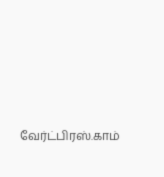வேர்ட்பிரஸ்.காம்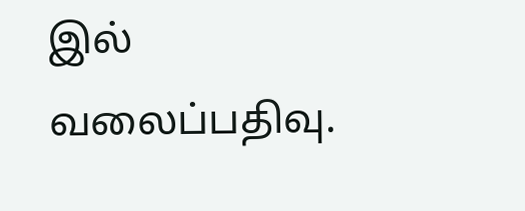இல் வலைப்பதிவு.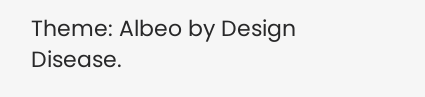Theme: Albeo by Design Disease.